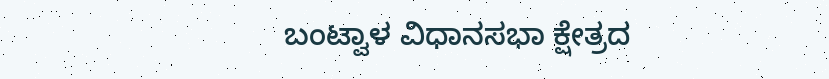ಬಂಟ್ವಾಳ ವಿಧಾನಸಭಾ ಕ್ಷೇತ್ರದ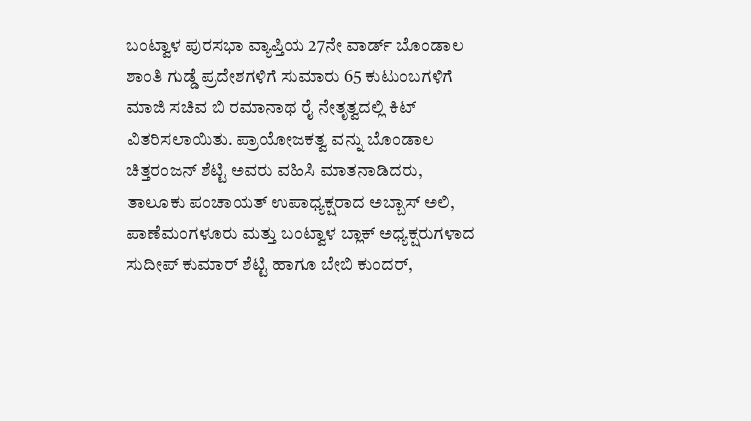ಬಂಟ್ವಾಳ ಪುರಸಭಾ ವ್ಯಾಪ್ತಿಯ 27ನೇ ವಾರ್ಡ್ ಬೊಂಡಾಲ ಶಾಂತಿ ಗುಡ್ಡೆ ಪ್ರದೇಶಗಳಿಗೆ ಸುಮಾರು 65 ಕುಟುಂಬಗಳಿಗೆ ಮಾಜಿ ಸಚಿವ ಬಿ ರಮಾನಾಥ ರೈ ನೇತೃತ್ವದಲ್ಲಿ ಕಿಟ್ ವಿತರಿಸಲಾಯಿತು. ಪ್ರಾಯೋಜಕತ್ವ ವನ್ನು ಬೊಂಡಾಲ ಚಿತ್ತರಂಜನ್ ಶೆಟ್ಟಿ ಅವರು ವಹಿಸಿ ಮಾತನಾಡಿದರು,
ತಾಲೂಕು ಪಂಚಾಯತ್ ಉಪಾಧ್ಯಕ್ಷರಾದ ಅಬ್ಬಾಸ್ ಅಲಿ, ಪಾಣೆಮಂಗಳೂರು ಮತ್ತು ಬಂಟ್ವಾಳ ಬ್ಲಾಕ್ ಅಧ್ಯಕ್ಷರುಗಳಾದ ಸುದೀಪ್ ಕುಮಾರ್ ಶೆಟ್ಟಿ ಹಾಗೂ ಬೇಬಿ ಕುಂದರ್,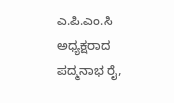ಎ.ಪಿ.ಎಂ.ಸಿ ಅಧ್ಯಕ್ಷರಾದ ಪದ್ಮನಾಭ ರೈ,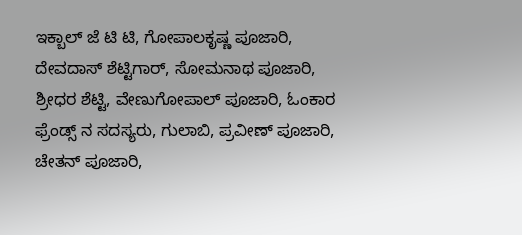ಇಕ್ಬಾಲ್ ಜೆ ಟಿ ಟಿ, ಗೋಪಾಲಕೃಷ್ಣ ಪೂಜಾರಿ, ದೇವದಾಸ್ ಶೆಟ್ಟಿಗಾರ್, ಸೋಮನಾಥ ಪೂಜಾರಿ, ಶ್ರೀಧರ ಶೆಟ್ಟಿ, ವೇಣುಗೋಪಾಲ್ ಪೂಜಾರಿ, ಓಂಕಾರ ಫ್ರೆಂಡ್ಸ್ ನ ಸದಸ್ಯರು, ಗುಲಾಬಿ, ಪ್ರವೀಣ್ ಪೂಜಾರಿ, ಚೇತನ್ ಪೂಜಾರಿ,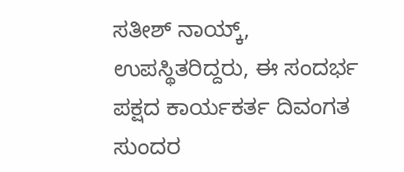ಸತೀಶ್ ನಾಯ್ಕ್, ಉಪಸ್ಥಿತರಿದ್ದರು, ಈ ಸಂದರ್ಭ ಪಕ್ಷದ ಕಾರ್ಯಕರ್ತ ದಿವಂಗತ ಸುಂದರ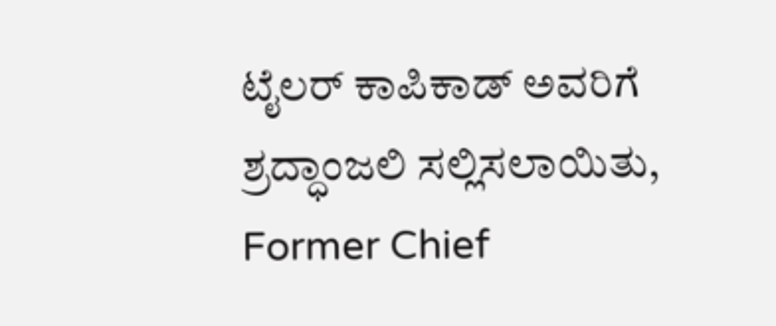ಟೈಲರ್ ಕಾಪಿಕಾಡ್ ಅವರಿಗೆ ಶ್ರದ್ಧಾಂಜಲಿ ಸಲ್ಲಿಸಲಾಯಿತು,
Former Chief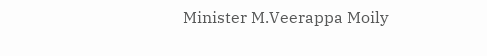Minister M.Veerappa Moily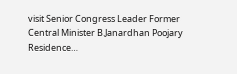visit Senior Congress Leader Former Central Minister B.Janardhan Poojary Residence…